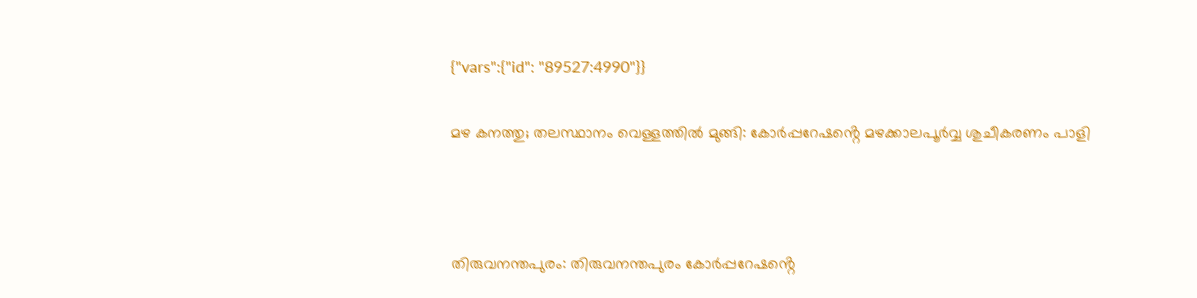{"vars":{"id": "89527:4990"}}

മഴ കനത്തു; തലസ്ഥാനം വെള്ളത്തിൽ മുങ്ങി: കോർപ്പറേഷൻ്റെ മഴക്കാലപൂര്‍വ്വ ശുചീകരണം പാളി



തിരുവനന്തപുരം: തിരുവനന്തപുരം കോർപ്പറേഷൻ്റെ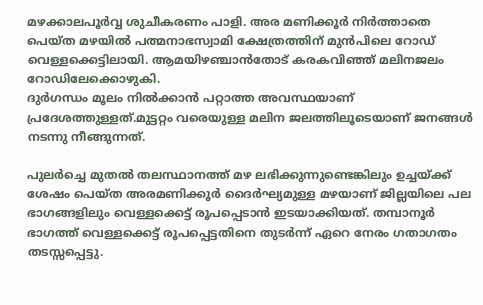മഴക്കാലപൂര്‍വ്വ ശുചീകരണം പാളി. അര മണിക്കൂര്‍ നിര്‍ത്താതെ പെയ്ത മഴയില്‍ പത്മനാഭസ്വാമി ക്ഷേത്രത്തിന് മുന്‍പിലെ റോഡ് വെള്ളക്കെട്ടിലായി. ആമയിഴഞ്ചാന്‍തോട് കരകവിഞ്ഞ് മലിനജലം റോഡിലേക്കൊഴുകി.
ദുര്‍ഗന്ധം മൂലം നില്‍ക്കാന്‍ പറ്റാത്ത അവസ്ഥയാണ് പ്രദേശത്തുള്ളത്.മുട്ടറ്റം വരെയുള്ള മലിന ജലത്തിലൂടെയാണ് ജനങ്ങള്‍ നടന്നു നീങ്ങുന്നത്.

പുലര്‍ച്ചെ മുതല്‍ തലസ്ഥാനത്ത് മഴ ലഭിക്കുന്നുണ്ടെങ്കിലും ഉച്ചയ്ക്ക് ശേഷം പെയ്ത അരമണിക്കൂര്‍ ദൈര്‍ഘ്യമുള്ള മഴയാണ് ജില്ലയിലെ പല ഭാഗങ്ങളിലും വെള്ളക്കെട്ട് രൂപപ്പെടാന്‍ ഇടയാക്കിയത്. തമ്പാനൂര്‍ ഭാഗത്ത് വെള്ളക്കെട്ട് രൂപപ്പെട്ടതിനെ തുടര്‍ന്ന് ഏറെ നേരം ഗതാഗതം തടസ്സപ്പെട്ടു.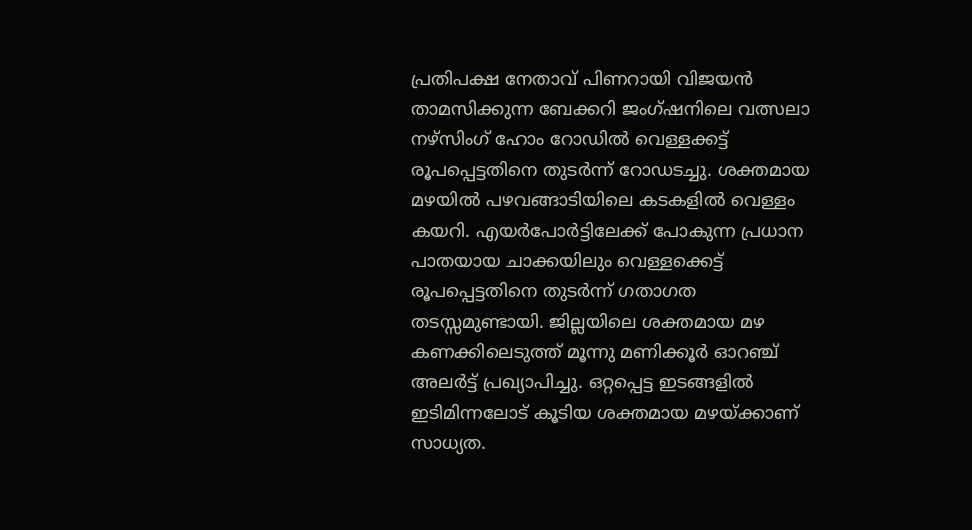പ്രതിപക്ഷ നേതാവ് പിണറായി വിജയന്‍ താമസിക്കുന്ന ബേക്കറി ജംഗ്ഷനിലെ വത്സലാ നഴ്‌സിംഗ് ഹോം റോഡില്‍ വെള്ളക്കട്ട് രൂപപ്പെട്ടതിനെ തുടര്‍ന്ന് റോഡടച്ചു. ശക്തമായ മഴയില്‍ പഴവങ്ങാടിയിലെ കടകളില്‍ വെള്ളം കയറി. എയര്‍പോര്‍ട്ടിലേക്ക് പോകുന്ന പ്രധാന പാതയായ ചാക്കയിലും വെള്ളക്കെട്ട് രൂപപ്പെട്ടതിനെ തുടര്‍ന്ന് ഗതാഗത തടസ്സമുണ്ടായി. ജില്ലയിലെ ശക്തമായ മഴ കണക്കിലെടുത്ത് മൂന്നു മണിക്കൂര്‍ ഓറഞ്ച് അലര്‍ട്ട് പ്രഖ്യാപിച്ചു. ഒറ്റപ്പെട്ട ഇടങ്ങളില്‍ ഇടിമിന്നലോട് കൂടിയ ശക്തമായ മഴയ്ക്കാണ് സാധ്യത.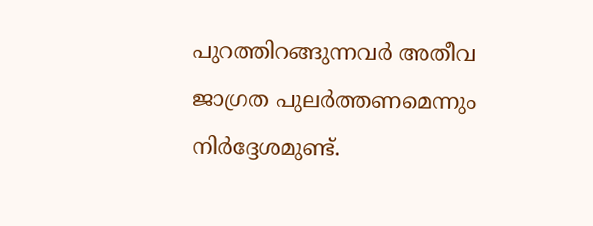പുറത്തിറങ്ങുന്നവര്‍ അതീവ ജാഗ്രത പുലര്‍ത്തണമെന്നും നിര്‍ദ്ദേശമുണ്ട്.